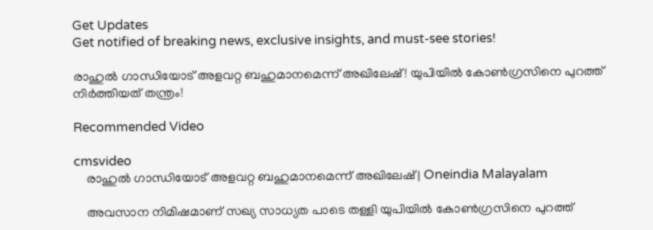Get Updates
Get notified of breaking news, exclusive insights, and must-see stories!

രാഹുല്‍ ഗാന്ധിയോട് അളവറ്റ ബഹുമാനമെന്ന് അഖിലേഷ്! യുപിയില്‍ കോണ്‍ഗ്രസിനെ പുറത്ത് നിര്‍ത്തിയത് തന്ത്രം!

Recommended Video

cmsvideo
    രാഹുല്‍ ഗാന്ധിയോട് അളവറ്റ ബഹുമാനമെന്ന് അഖിലേഷ് | Oneindia Malayalam

    അവസാന നിമിഷമാണ് സഖ്യ സാധ്യത പാടെ തള്ളി യുപിയില്‍ കോണ്‍ഗ്രസിനെ പുറത്ത്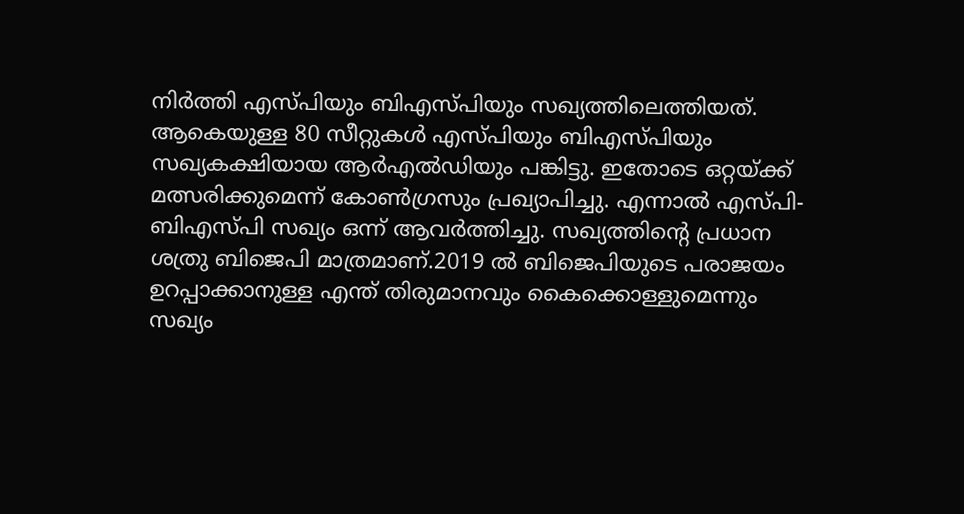നിര്‍ത്തി എസ്പിയും ബിഎസ്പിയും സഖ്യത്തിലെത്തിയത്. ആകെയുള്ള 80 സീറ്റുകള്‍ എസ്പിയും ബിഎസ്പിയും സഖ്യകക്ഷിയായ ആര്‍എല്‍ഡിയും പങ്കിട്ടു. ഇതോടെ ഒറ്റയ്ക്ക് മത്സരിക്കുമെന്ന് കോണ്‍ഗ്രസും പ്രഖ്യാപിച്ചു. എന്നാല്‍ എസ്പി-ബിഎസ്പി സഖ്യം ഒന്ന് ആവര്‍ത്തിച്ചു. സഖ്യത്തിന്‍റെ പ്രധാന ശത്രു ബിജെപി മാത്രമാണ്.2019 ല്‍ ബിജെപിയുടെ പരാജയം ഉറപ്പാക്കാനുള്ള എന്ത് തിരുമാനവും കൈക്കൊള്ളുമെന്നും സഖ്യം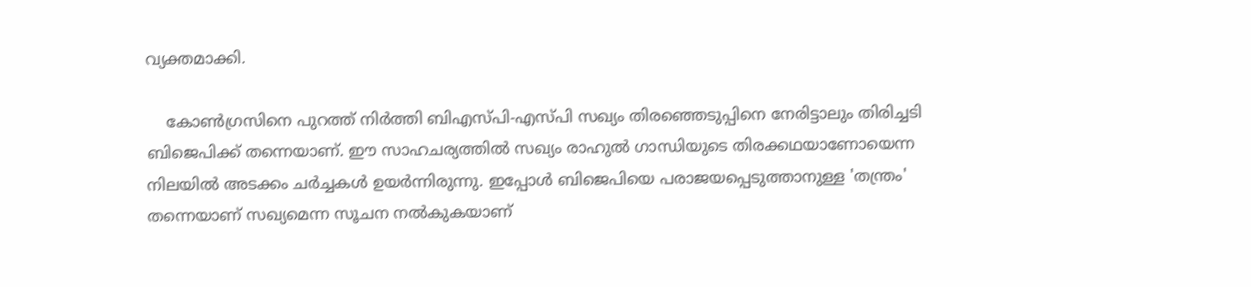വ്യക്തമാക്കി.

    കോണ്‍ഗ്രസിനെ പുറത്ത് നിര്‍ത്തി ബിഎസ്പി-എസ്പി സഖ്യം തിരഞ്ഞെടുപ്പിനെ നേരിട്ടാലും തിരിച്ചടി ബിജെപിക്ക് തന്നെയാണ്. ഈ സാഹചര്യത്തില്‍ സഖ്യം രാഹുല്‍ ഗാന്ധിയുടെ തിരക്കഥയാണോയെന്ന നിലയില്‍ അടക്കം ചര്‍ച്ചകള്‍ ഉയര്‍ന്നിരുന്നു. ഇപ്പോള്‍ ബിജെപിയെ പരാജയപ്പെടുത്താനുള്ള 'തന്ത്രം' തന്നെയാണ് സഖ്യമെന്ന സൂചന നല്‍കുകയാണ്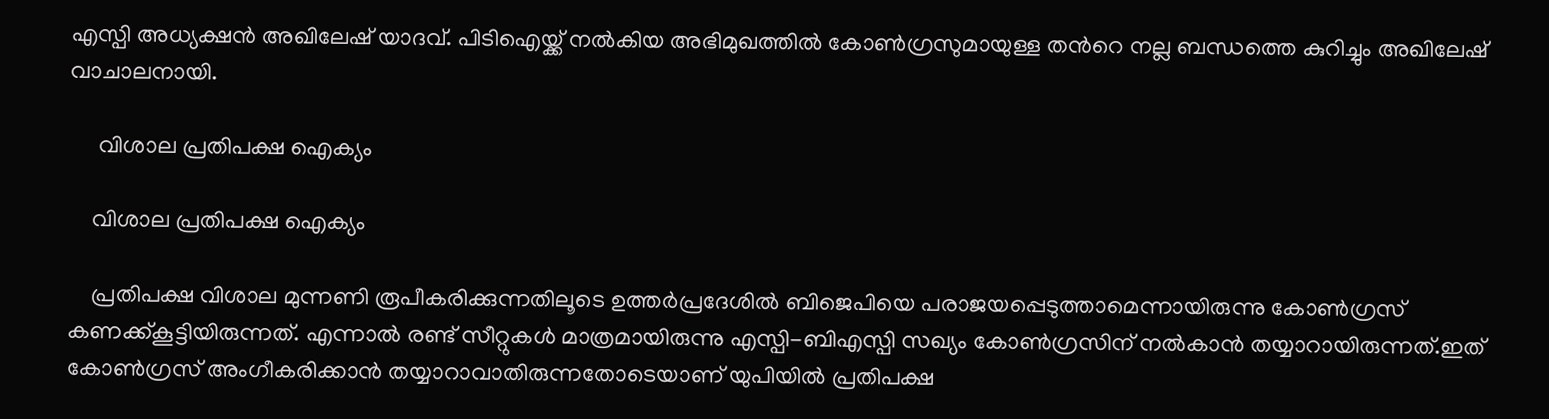എസ്പി അധ്യക്ഷന്‍ അഖിലേഷ് യാദവ്. പിടിഐയ്ക്ക് നല്‍കിയ അഭിമുഖത്തില്‍ കോണ്‍ഗ്രസുമായുള്ള തന്‍റെ നല്ല ബന്ധത്തെ കുറിച്ചും അഖിലേഷ് വാചാലനായി.

     വിശാല പ്രതിപക്ഷ ഐക്യം

    വിശാല പ്രതിപക്ഷ ഐക്യം

    പ്രതിപക്ഷ വിശാല മുന്നണി രൂപീകരിക്കുന്നതിലൂടെ ഉത്തര്‍പ്രദേശില്‍ ബിജെപിയെ പരാജയപ്പെടുത്താമെന്നായിരുന്നു കോണ്‍ഗ്രസ് കണക്ക്കൂട്ടിയിരുന്നത്. എന്നാല്‍ രണ്ട് സീറ്റുകള്‍ മാത്രമായിരുന്നു എസ്പി-ബിഎസ്പി സഖ്യം കോണ്‍ഗ്രസിന് നല്‍കാന്‍ തയ്യാറായിരുന്നത്.ഇത് കോണ്‍ഗ്രസ് അംഗീകരിക്കാന്‍ തയ്യാറാവാതിരുന്നതോടെയാണ് യുപിയില്‍ പ്രതിപക്ഷ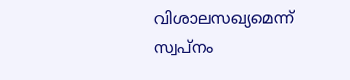വിശാലസഖ്യമെന്ന് സ്വപ്‌നം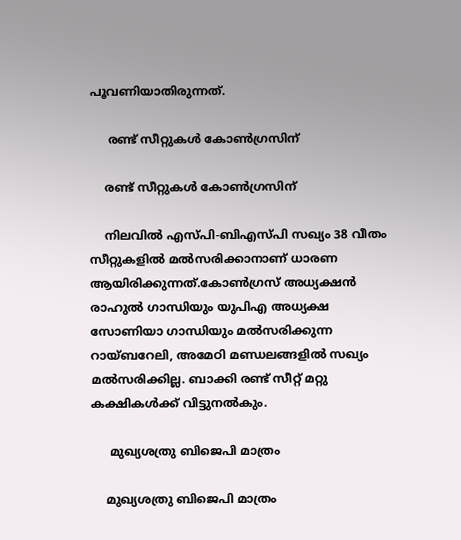പൂവണിയാതിരുന്നത്.

     രണ്ട് സീറ്റുകള്‍ കോണ്‍ഗ്രസിന്

    രണ്ട് സീറ്റുകള്‍ കോണ്‍ഗ്രസിന്

    നിലവില്‍ എസ്പി-ബിഎസ്പി സഖ്യം 38 വീതം സീറ്റുകളില്‍ മല്‍സരിക്കാനാണ് ധാരണ ആയിരിക്കുന്നത്.കോണ്‍ഗ്രസ് അധ്യക്ഷന്‍ രാഹുല്‍ ഗാന്ധിയും യുപിഎ അധ്യക്ഷ സോണിയാ ഗാന്ധിയും മല്‍സരിക്കുന്ന റായ്ബറേലി, അമേഠി മണ്ഡലങ്ങളില്‍ സഖ്യം മല്‍സരിക്കില്ല. ബാക്കി രണ്ട് സീറ്റ് മറ്റു കക്ഷികള്‍ക്ക് വിട്ടുനല്‍കും.

     മുഖ്യശത്രു ബിജെപി മാത്രം

    മുഖ്യശത്രു ബിജെപി മാത്രം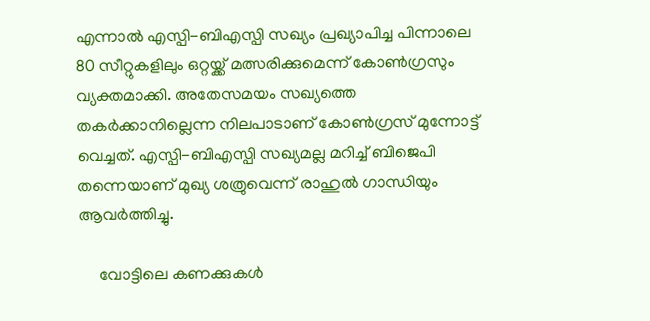എന്നാല്‍ എസ്പി-ബിഎസ്പി സഖ്യം പ്രഖ്യാപിച്ച പിന്നാലെ 80 സീറ്റുകളിലും ഒറ്റയ്ക്ക് മത്സരിക്കുമെന്ന് കോണ്‍ഗ്രസും വ്യക്തമാക്കി. അതേസമയം സഖ്യത്തെ തകര്‍ക്കാനില്ലെന്ന നിലപാടാണ് കോണ്‍ഗ്രസ് മുന്നോട്ട് വെച്ചത്. എസ്പി-ബിഎസ്പി സഖ്യമല്ല മറിച്ച് ബിജെപി തന്നെയാണ് മുഖ്യ ശത്രുവെന്ന് രാഹുല്‍ ഗാന്ധിയും ആവര്‍ത്തിച്ചു.

     വോട്ടിലെ കണക്കുകള്‍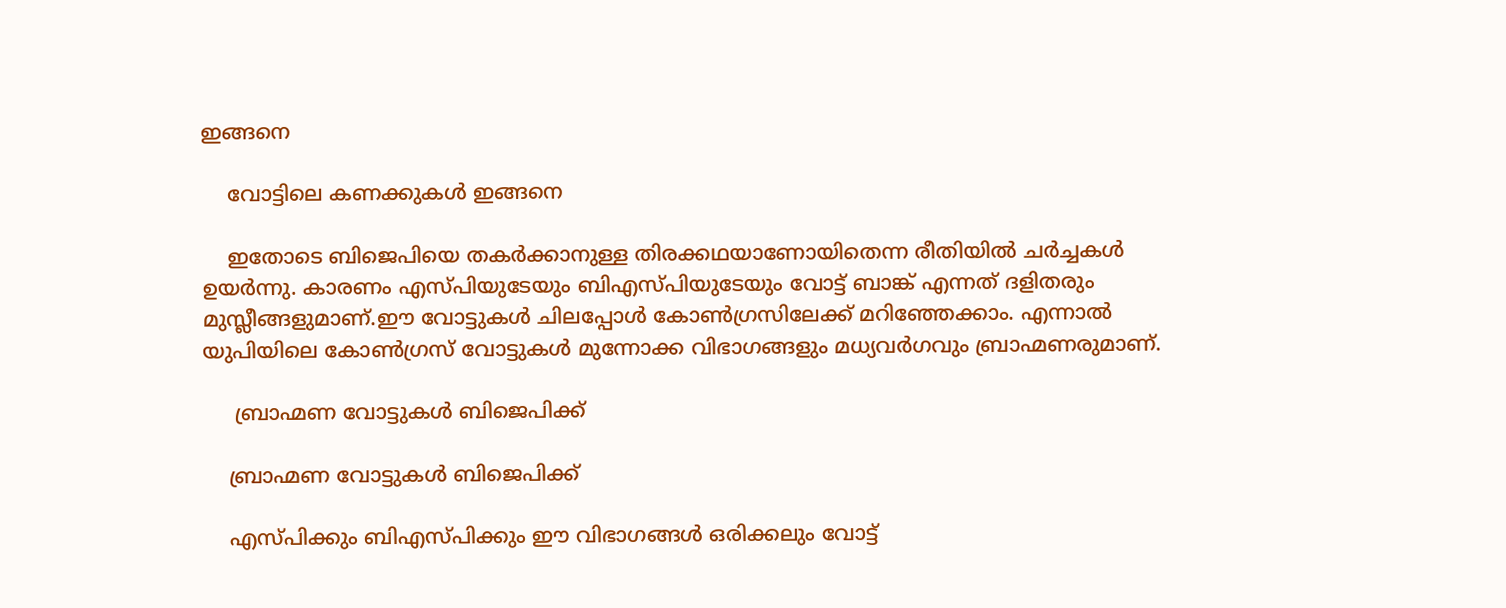ഇങ്ങനെ

    വോട്ടിലെ കണക്കുകള്‍ ഇങ്ങനെ

    ഇതോടെ ബിജെപിയെ തകര്‍ക്കാനുള്ള തിരക്കഥയാണോയിതെന്ന രീതിയില്‍ ചര്‍ച്ചകള്‍ ഉയര്‍ന്നു. കാരണം എസ്പിയുടേയും ബിഎസ്പിയുടേയും വോട്ട് ബാങ്ക് എന്നത് ദളിതരും മുസ്ലീങ്ങളുമാണ്.ഈ വോട്ടുകള്‍ ചിലപ്പോള്‍ കോണ്‍ഗ്രസിലേക്ക് മറിഞ്ഞേക്കാം. എന്നാല്‍ യുപിയിലെ കോണ്‍ഗ്രസ് വോട്ടുകള്‍ മുന്നോക്ക വിഭാഗങ്ങളും മധ്യവര്‍ഗവും ബ്രാഹ്മണരുമാണ്.

     ബ്രാഹ്മണ വോട്ടുകള്‍ ബിജെപിക്ക്

    ബ്രാഹ്മണ വോട്ടുകള്‍ ബിജെപിക്ക്

    എസ്പിക്കും ബിഎസ്പിക്കും ഈ വിഭാഗങ്ങള്‍ ഒരിക്കലും വോട്ട്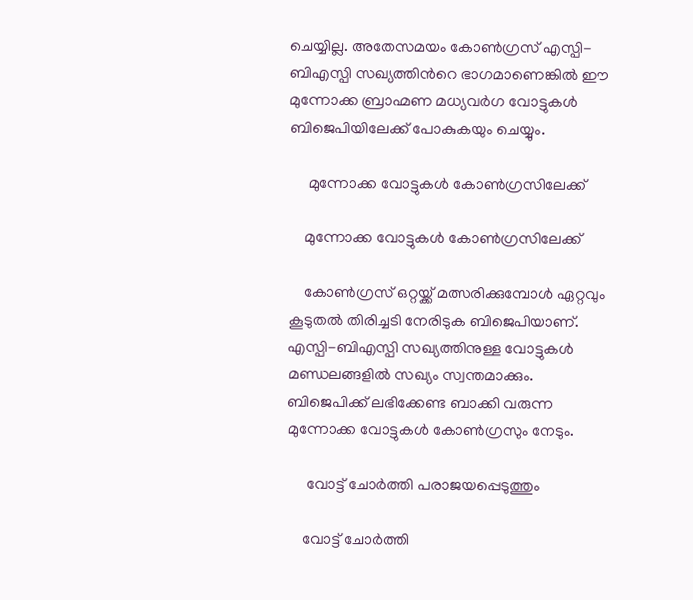ചെയ്യില്ല. അതേസമയം കോണ്‍ഗ്രസ് എസ്പി-ബിഎസ്പി സഖ്യത്തിന്‍റെ ഭാഗമാണെങ്കില്‍ ഈ മുന്നോക്ക ബ്രാഹ്മണ മധ്യവര്‍ഗ വോട്ടുകള്‍ ബിജെപിയിലേക്ക് പോകുകയും ചെയ്യും.

     മുന്നോക്ക വോട്ടുകള്‍ കോണ്‍ഗ്രസിലേക്ക്

    മുന്നോക്ക വോട്ടുകള്‍ കോണ്‍ഗ്രസിലേക്ക്

    കോണ്‍ഗ്രസ് ഒറ്റയ്ക്ക് മത്സരിക്കുമ്പോള്‍ ഏറ്റവും കൂടുതല്‍ തിരിച്ചടി നേരിടുക ബിജെപിയാണ്. എസ്പി-ബിഎസ്പി സഖ്യത്തിനുള്ള വോട്ടുകള്‍ മണ്ഡലങ്ങളില്‍ സഖ്യം സ്വന്തമാക്കും. ബിജെപിക്ക് ലഭിക്കേണ്ട ബാക്കി വരുന്ന മുന്നോക്ക വോട്ടുകള്‍ കോണ്‍ഗ്രസും നേടും.

     വോട്ട് ചോര്‍ത്തി പരാജയപ്പെടുത്തും

    വോട്ട് ചോര്‍ത്തി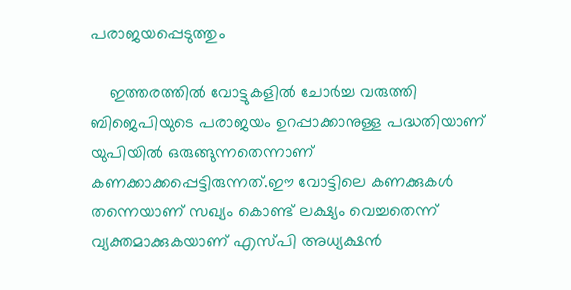പരാജയപ്പെടുത്തും

    ഇത്തരത്തില്‍ വോട്ടുകളില്‍ ചോര്‍ച്ച വരുത്തി ബിജെപിയുടെ പരാജയം ഉറപ്പാക്കാനുള്ള പദ്ധതിയാണ് യുപിയില്‍ ഒരുങ്ങുന്നതെന്നാണ് കണക്കാക്കപ്പെട്ടിരുന്നത്.ഈ വോട്ടിലെ കണക്കുകള്‍ തന്നെയാണ് സഖ്യം കൊണ്ട് ലക്ഷ്യം വെച്ചതെന്ന് വ്യക്തമാക്കുകയാണ് എസ്പി അധ്യക്ഷന്‍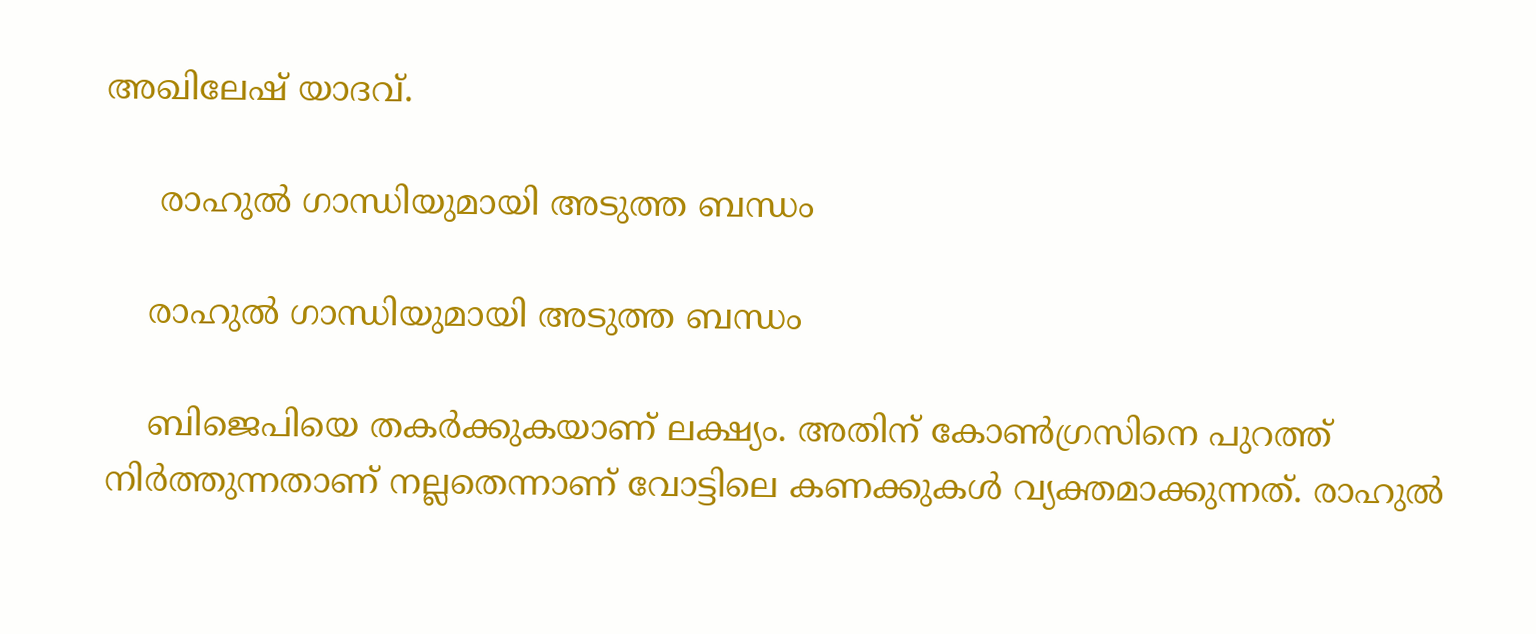അഖിലേഷ് യാദവ്.

     രാഹുല്‍ ഗാന്ധിയുമായി അടുത്ത ബന്ധം

    രാഹുല്‍ ഗാന്ധിയുമായി അടുത്ത ബന്ധം

    ബിജെപിയെ തകര്‍ക്കുകയാണ് ലക്ഷ്യം. അതിന് കോണ്‍ഗ്രസിനെ പുറത്ത് നിര്‍ത്തുന്നതാണ് നല്ലതെന്നാണ് വോട്ടിലെ കണക്കുകള്‍ വ്യക്തമാക്കുന്നത്. രാഹുല്‍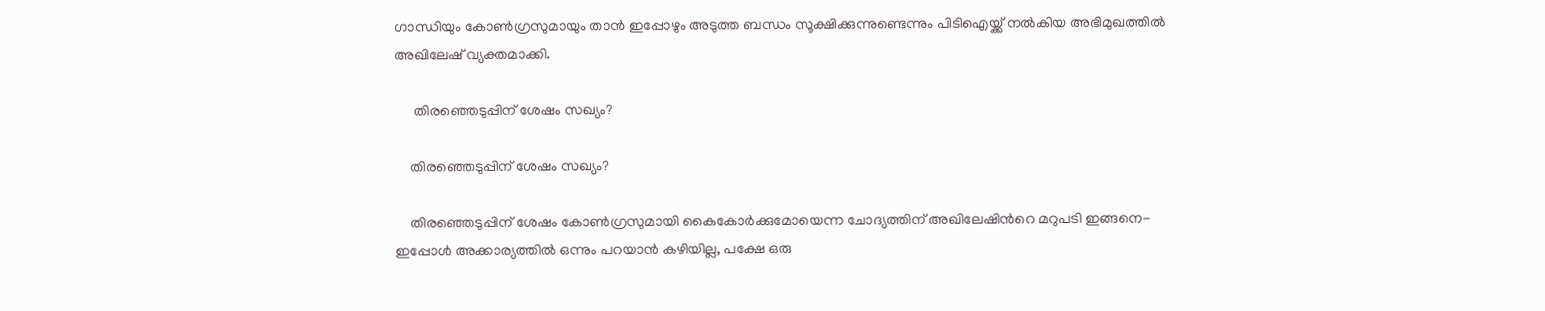ഗാന്ധിയും കോണ്‍ഗ്രസുമായും താന്‍ ഇപ്പോഴും അടുത്ത ബന്ധം സൂക്ഷിക്കുന്നുണ്ടെന്നും പിടിഐയ്ക്ക് നല്‍കിയ അഭിമുഖത്തില്‍ അഖിലേഷ് വ്യക്തമാക്കി.

     തിരഞ്ഞെടുപ്പിന് ശേഷം സഖ്യം?

    തിരഞ്ഞെടുപ്പിന് ശേഷം സഖ്യം?

    തിരഞ്ഞെടുപ്പിന് ശേഷം കോണ്‍ഗ്രസുമായി കൈകോര്‍ക്കുമോയെന്ന ചോദ്യത്തിന് അഖിലേഷിന്‍റെ മറുപടി ഇങ്ങനെ- ഇപ്പോള്‍ അക്കാര്യത്തില്‍ ഒന്നും പറയാന്‍ കഴിയില്ല, പക്ഷേ ഒരു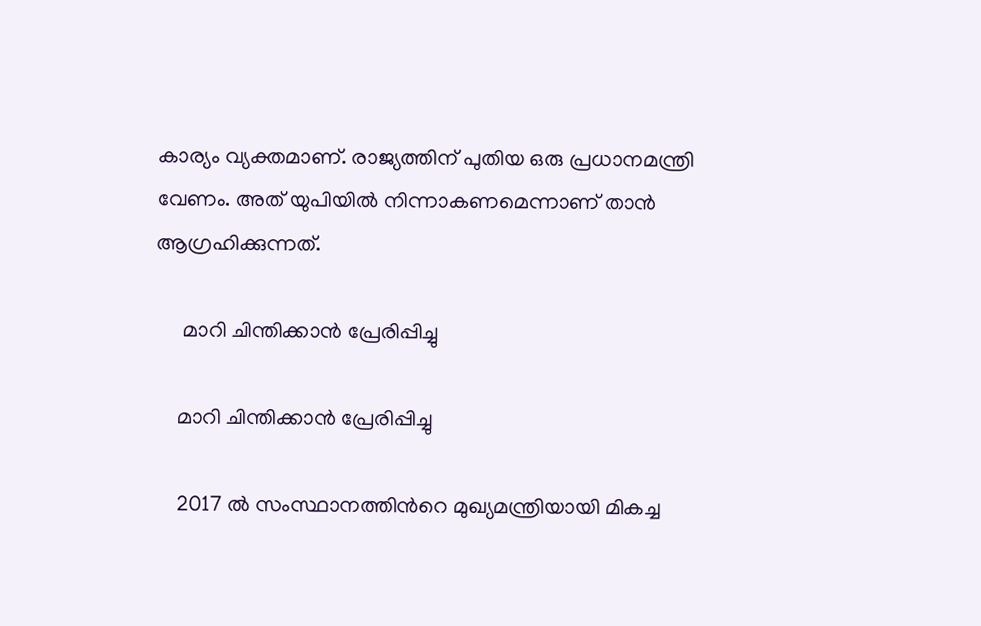കാര്യം വ്യക്തമാണ്. രാജ്യത്തിന് പുതിയ ഒരു പ്രധാനമന്ത്രി വേണം. അത് യുപിയില്‍ നിന്നാകണമെന്നാണ് താന്‍ ആഗ്രഹിക്കുന്നത്.

     മാറി ചിന്തിക്കാന്‍ പ്രേരിപ്പിച്ചു

    മാറി ചിന്തിക്കാന്‍ പ്രേരിപ്പിച്ചു

    2017 ല്‍ സംസ്ഥാനത്തിന്‍റെ മുഖ്യമന്ത്രിയായി മികച്ച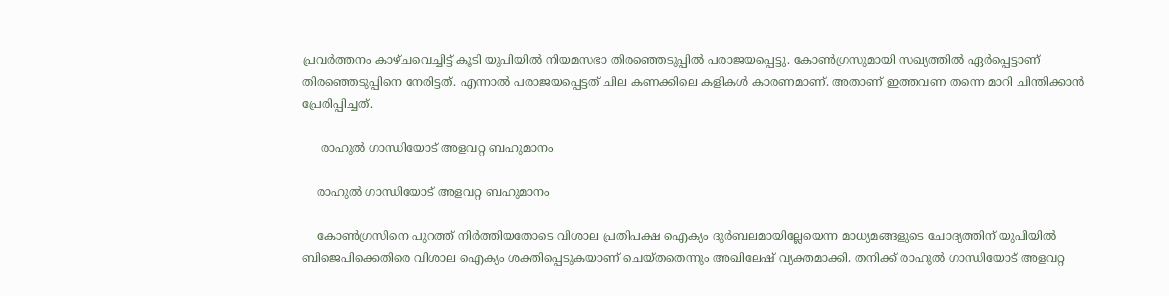പ്രവര്‍ത്തനം കാഴ്ചവെച്ചിട്ട് കൂടി യുപിയില്‍ നിയമസഭാ തിരഞ്ഞെടുപ്പില്‍ പരാജയപ്പെട്ടു. കോണ്‍ഗ്രസുമായി സഖ്യത്തില്‍ ഏര്‍പ്പെട്ടാണ് തിരഞ്ഞെടുപ്പിനെ നേരിട്ടത്. എന്നാല്‍ പരാജയപ്പെട്ടത് ചില കണക്കിലെ കളികള്‍ കാരണമാണ്. അതാണ് ഇത്തവണ തന്നെ മാറി ചിന്തിക്കാന്‍ പ്രേരിപ്പിച്ചത്.

     രാഹുല്‍ ഗാന്ധിയോട് അളവറ്റ ബഹുമാനം

    രാഹുല്‍ ഗാന്ധിയോട് അളവറ്റ ബഹുമാനം

    കോണ്‍ഗ്രസിനെ പുറത്ത് നിര്‍ത്തിയതോടെ വിശാല പ്രതിപക്ഷ ഐക്യം ദുര്‍ബലമായില്ലേയെന്ന മാധ്യമങ്ങളുടെ ചോദ്യത്തിന് യുപിയില്‍ ബിജെപിക്കെതിരെ വിശാല ഐക്യം ശക്തിപ്പെടുകയാണ് ചെയ്തതെന്നും അഖിലേഷ് വ്യക്തമാക്കി. തനിക്ക് രാഹുല്‍ ഗാന്ധിയോട് അളവറ്റ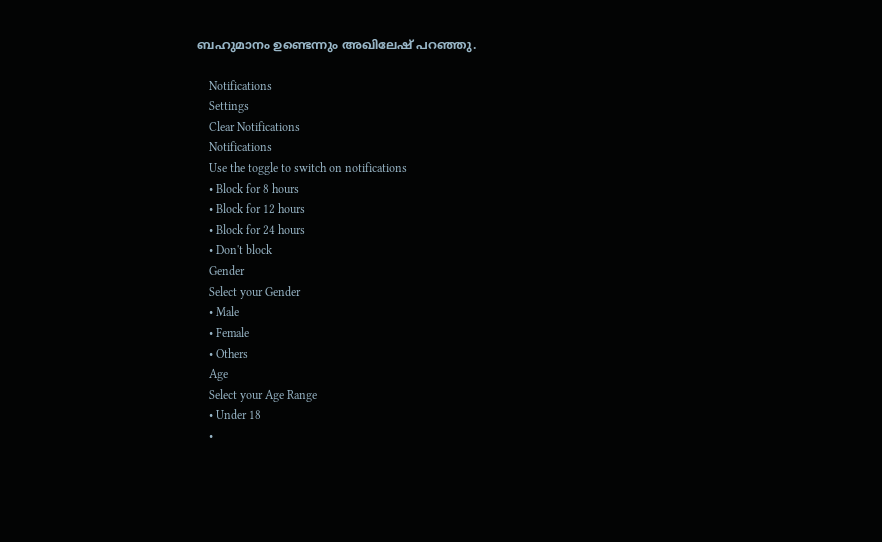ബഹുമാനം ഉണ്ടെന്നും അഖിലേഷ് പറഞ്ഞു.

    Notifications
    Settings
    Clear Notifications
    Notifications
    Use the toggle to switch on notifications
    • Block for 8 hours
    • Block for 12 hours
    • Block for 24 hours
    • Don't block
    Gender
    Select your Gender
    • Male
    • Female
    • Others
    Age
    Select your Age Range
    • Under 18
    •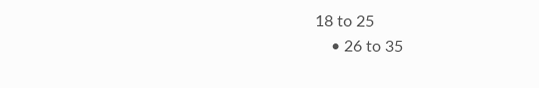18 to 25
    • 26 to 35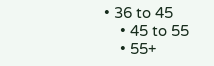• 36 to 45
    • 45 to 55
    • 55+